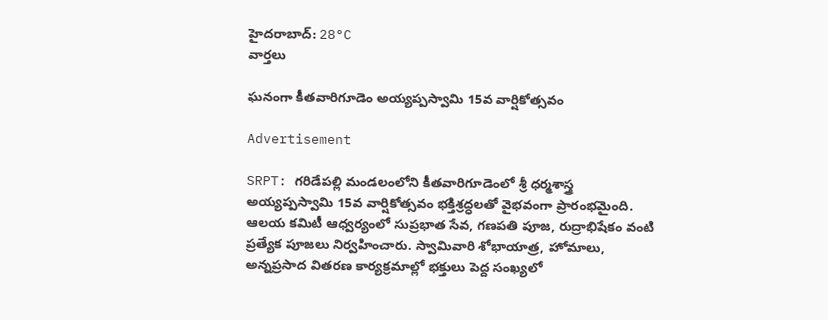హైదరాబాద్: 28°C
వార్తలు

ఘనంగా కీతవారిగూడెం అయ్యప్పస్వామి 15వ వార్షికోత్సవం

Advertisement

SRPT: గరిడేపల్లి మండలంలోని కీతవారిగూడెంలో శ్రీ ధర్మశాస్త్ర అయ్యప్పస్వామి 15వ వార్షికోత్సవం భక్తిశ్రద్ధలతో వైభవంగా ప్రారంభమైంది. ఆలయ కమిటీ ఆధ్వర్యంలో సుప్రభాత సేవ, గణపతి పూజ, రుద్రాభిషేకం వంటి ప్రత్యేక పూజలు నిర్వహించారు. స్వామివారి శోభాయాత్ర, హోమాలు, అన్నప్రసాద వితరణ కార్యక్రమాల్లో భక్తులు పెద్ద సంఖ్యలో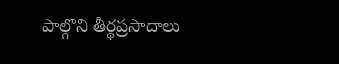పాల్గొని తీర్థప్రసాదాలు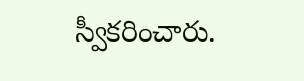స్వీకరించారు.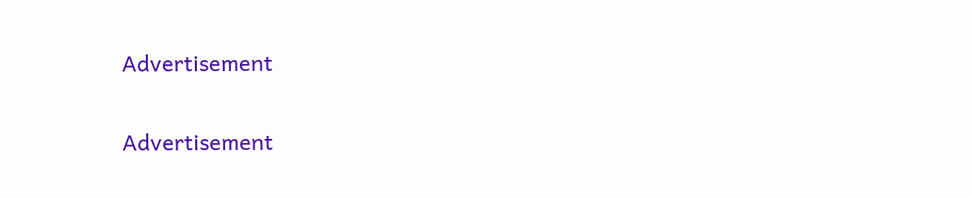Advertisement

Advertisement